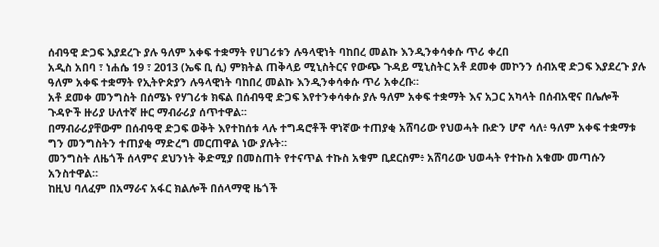ሰብዓዊ ድጋፍ እያደረጉ ያሉ ዓለም አቀፍ ተቋማት የሀገሪቱን ሉዓላዊነት ባከበረ መልኩ እንዲንቀሳቀሱ ጥሪ ቀረበ
አዲስ አበባ ፣ ነሐሴ 19 ፣ 2013 (ኤፍ ቢ ሲ) ምክትል ጠቅላይ ሚኒስትርና የውጭ ጉዳይ ሚኒስትር አቶ ደመቀ መኮንን ሰብአዊ ድጋፍ እያደረጉ ያሉ ዓለም አቀፍ ተቋማት የኢትዮጵያን ሉዓላዊነት ባከበረ መልኩ እንዲንቀሳቀሱ ጥሪ አቀረቡ።
አቶ ደመቀ መንግስት በሰሜኑ የሃገሪቱ ክፍል በሰብዓዊ ድጋፍ እየተንቀሳቀሱ ያሉ ዓለም አቀፍ ተቋማት እና አጋር አካላት በሰብአዊና በሌሎች ጉዳዮች ዙሪያ ሁለተኛ ዙር ማብራሪያ ሰጥተዋል፡፡
በማብራሪያቸውም በሰብዓዊ ድጋፍ ወቅት እየተከሰቱ ላሉ ተግዳሮቶች ዋነኛው ተጠያቂ አሸባሪው የህወሓት ቡድን ሆኖ ሳለ፥ ዓለም አቀፍ ተቋማቱ ግን መንግስትን ተጠያቂ ማድረግ መርጠዋል ነው ያሉት።
መንግስት ለዜጎች ሰላምና ደህንነት ቅድሚያ በመስጠት የተናጥል ተኩስ አቁም ቢደርስም፥ አሸባሪው ህወሓት የተኩስ አቁሙ መጣሱን አንስተዋል።
ከዚህ ባለፈም በአማራና አፋር ክልሎች በሰላማዊ ዜጎች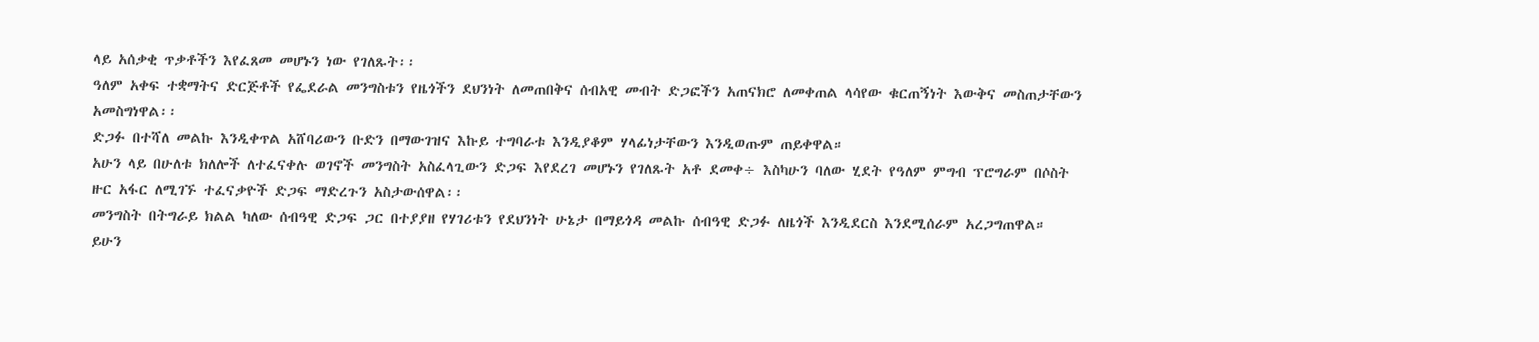ላይ አሰቃቂ ጥቃቶችን እየፈጸመ መሆኑን ነው የገለጹት፡፡
ዓለም አቀፍ ተቋማትና ድርጅቶች የፌደራል መንግስቱን የዜጎችን ደህንነት ለመጠበቅና ሰብአዊ መብት ድጋፎችን አጠናክሮ ለመቀጠል ላሳየው ቁርጠኝነት እውቅና መስጠታቸውን አመስግነዋል፡፡
ድጋፉ በተሻለ መልኩ እንዲቀጥል አሸባሪውን ቡድን በማውገዝና እኩይ ተግባራቱ እንዲያቆም ሃላፊነታቸውን እንዲወጡም ጠይቀዋል።
አሁን ላይ በሁለቱ ክለሎች ለተፈናቀሉ ወገኖች መንግስት አስፈላጊውን ድጋፍ እየደረገ መሆኑን የገለጹት አቶ ደመቀ÷ እስካሁን ባለው ሂደት የዓለም ምግብ ፕሮግራም በሶስት ዙር አፋር ለሚገኙ ተፈናቃዮች ድጋፍ ማድረጉን አስታውሰዋል፡፡
መንግስት በትግራይ ክልል ካለው ሰብዓዊ ድጋፍ ጋር በተያያዘ የሃገሪቱን የደህንነት ሁኔታ በማይጎዳ መልኩ ሰብዓዊ ድጋፉ ለዜጎች እንዲደርስ እንደሚሰራም አረጋግጠዋል።
ይሁን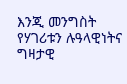እንጂ መንግስት የሃገሪቱን ሉዓላዊነትና ግዛታዊ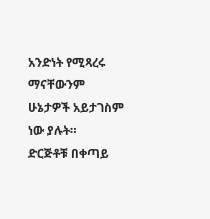አንድነት የሚጻረሩ ማናቸውንም ሁኔታዎች አይታገስም ነው ያሉት።
ድርጅቶቹ በቀጣይ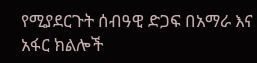የሚያደርጉት ሰብዓዊ ድጋፍ በአማራ እና አፋር ክልሎች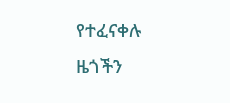የተፈናቀሉ ዜጎችን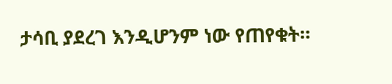ታሳቢ ያደረገ እንዲሆንም ነው የጠየቁት።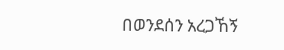በወንደሰን አረጋኸኝ